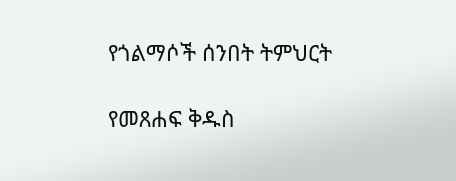የጎልማሶች ሰንበት ትምህርት

የመጸሐፍ ቅዱስ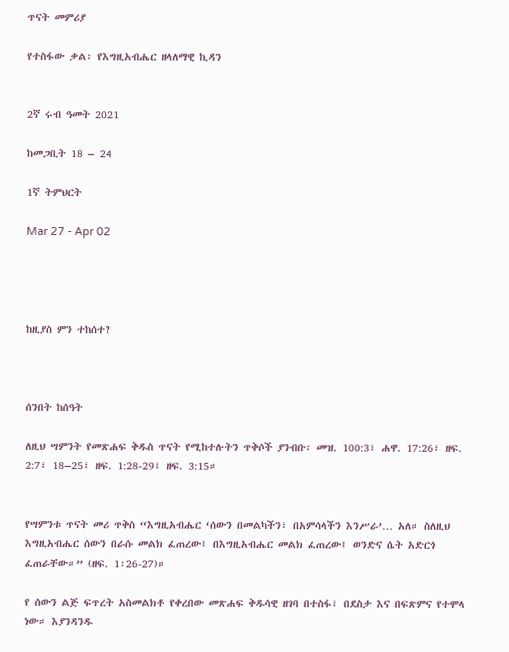ጥናት መምሪያ

የተስፋው ቃል፡ የእግዚአብሔር ዘላለማዊ ኪዳን


2ኛ ሩብ ዓመት 2021

ከመጋቢት 18 – 24

1ኛ ትምህርት

Mar 27 - Apr 02




ከዚያስ ምን ተከሰተ?



ሰንበት ከሰዓት

ለዚህ ሣምንት የመጽሐፍ ቅዱስ ጥናት የሚከተሉትን ጥቅሶች ያንብቡ፡ መዝ. 100:3፣ ሐዋ. 17:26፣ ዘፍ. 2:7፣ 18–25፣ ዘፍ. 1:28-29፣ ዘፍ. 3:15።


የሣምንቱ ጥናት መሪ ጥቅስ “እግዚአብሔር ‘ሰውን በመልካችን፣ በአምሳላችን እንሥራ’… አለ። ስለዚህ እግዚአብሔር ሰውን በራሱ መልክ ፈጠረው፤ በእግዚአብሔር መልክ ፈጠረው፤ ወንድና ሴት አድርጎ ፈጠራቸው።” (ዘፍ. 1፡26-27)።

የ ሰውን ልጅ ፍጥረት አስመልክቶ የቀረበው መጽሐፍ ቅዱሳዊ ዘገባ በተስፋ፣ በደስታ እና በፍጽምና የተሞላ ነው። እያንዳንዱ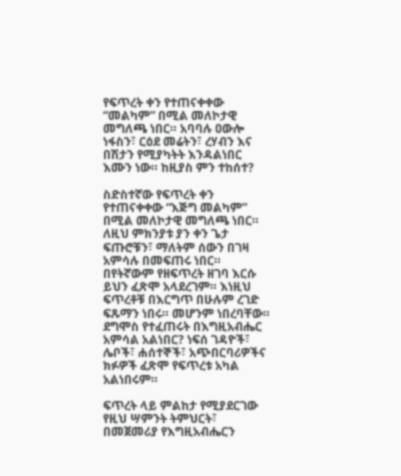የፍጥረት ቀን የተጠናቀቀው “መልካም” በሚል መለኮታዊ መግለጫ ነበር። አባባሉ ዐውሎ ነፋስን፣ ርዕደ መሬትን፣ ረሃብን እና በሽታን የሚያካትት እንዳልነበር እሙን ነው። ከዚያስ ምን ተከሰተ?

ስድስተኛው የፍጥረት ቀን የተጠናቀቀው “እጅግ መልካም” በሚል መለኮታዊ መግለጫ ነበር። ለዚህ ምክንያቱ ያን ቀን ጌታ ፍጡሮቹን፣ ማለትም ሰውን በገዛ አምሳሉ በመፍጠሩ ነበር። በየትኛውም የዘፍጥረት ዘገባ እርሱ ይህን ፈጽሞ አላደረገም። እነዚህ ፍጥረቶቹ በእርግጥ በሁሉም ረገድ ፍጹማን ነበሩ። መሆንም ነበረባቸው። ደግሞስ የተፈጠሩት በእግዚአብሔር አምሳል አልነበር? ነፍሰ ገዳዮች፣ ሌቦች፣ ሐሰተኞች፣ አጭበርባሪዎችና ክፉዎች ፈጽሞ የፍጥረቱ አካል አልነበሩም።

ፍጥረት ላይ ምልከታ የሚያደርገው የዚህ ሣምንት ትምህርት፣ በመጀመሪያ የእግዚአብሔርን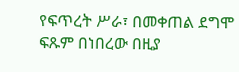የፍጥረት ሥራ፣ በመቀጠል ደግሞ ፍጹም በነበረው በዚያ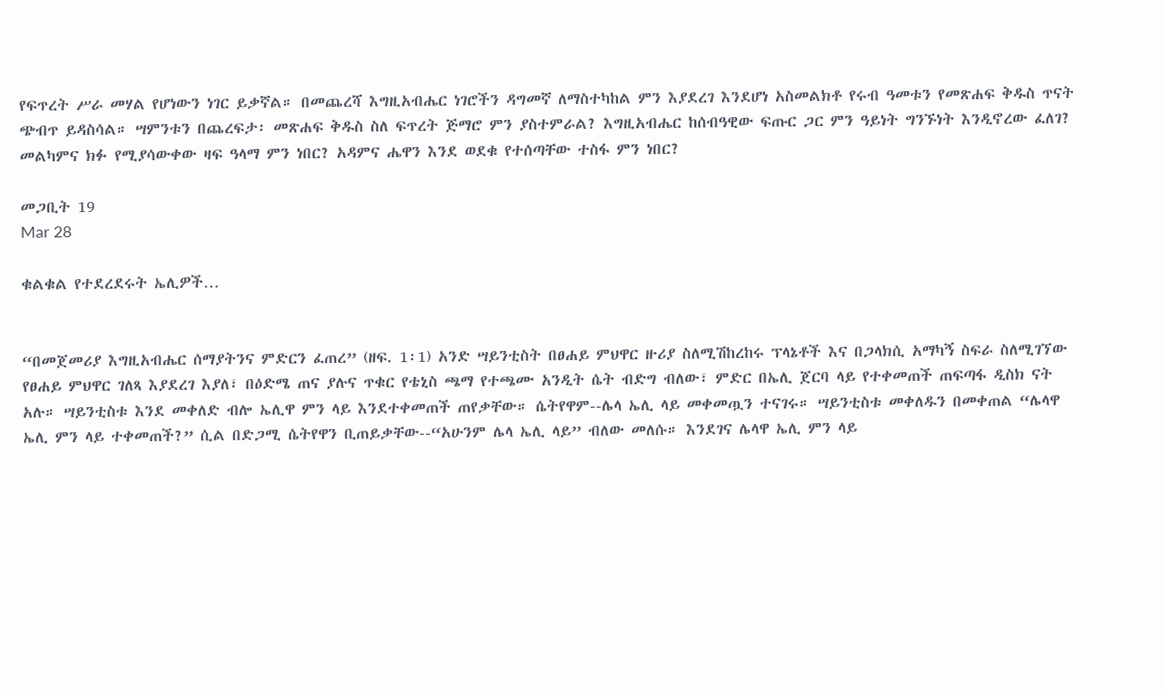የፍጥረት ሥራ መሃል የሆነውን ነገር ይቃኛል። በመጨረሻ እግዚአብሔር ነገሮችን ዳግመኛ ለማስተካከል ምን እያደረገ እንደሆነ አስመልክቶ የሩብ ዓመቱን የመጽሐፍ ቅዱስ ጥናት ጭብጥ ይዳስሳል። ሣምንቱን በጨረፍታ፡ መጽሐፍ ቅዱስ ስለ ፍጥረት ጅማሮ ምን ያስተምራል? እግዚአብሔር ከሰብዓዊው ፍጡር ጋር ምን ዓይነት ግንኙነት እንዲኖረው ፈለገ? መልካምና ክፉ የሚያሳውቀው ዛፍ ዓላማ ምን ነበር? አዳምና ሔዋን እንደ ወደቁ የተሰጣቸው ተስፋ ምን ነበር?

መጋቢት 19
Mar 28

ቁልቁል የተደረደሩት ኤሊዎች…


“በመጀመሪያ እግዚአብሔር ሰማያትንና ምድርን ፈጠረ” (ዘፍ. 1፡1) አንድ ሣይንቲስት በፀሐይ ምህዋር ዙሪያ ስለሚሽከረከሩ ፕላኔቶች እና በጋላክሲ አማካኝ ስፍራ ስለሚገኘው የፀሐይ ምህዋር ገለጻ እያደረገ እያለ፣ በዕድሜ ጠና ያሉና ጥቁር የቴኒስ ጫማ የተጫሙ አንዲት ሴት ብድግ ብለው፣ ምድር በኤሊ ጀርባ ላይ የተቀመጠች ጠፍጣፋ ዲስክ ናት አሉ። ሣይንቲስቱ እንደ መቀለድ ብሎ ኤሊዋ ምን ላይ እንደተቀመጠች ጠየቃቸው። ሴትየዋም--ሌላ ኤሊ ላይ መቀመጧን ተናገሩ። ሣይንቲስቱ መቀለዱን በመቀጠል “ሌላዋ ኤሊ ምን ላይ ተቀመጠች?” ሲል በድጋሚ ሴትየዋን ቢጠይቃቸው--“አሁንም ሌላ ኤሊ ላይ” ብለው መለሱ። እንደገና ሌላዋ ኤሊ ምን ላይ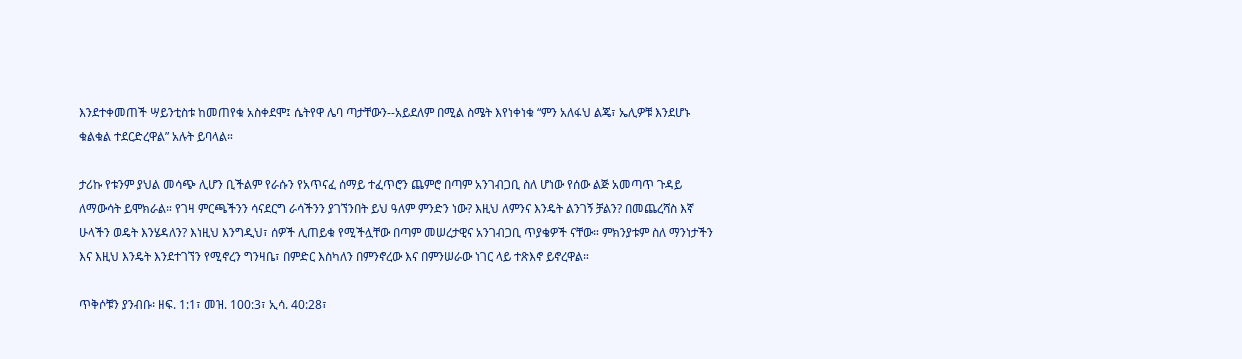እንደተቀመጠች ሣይንቲስቱ ከመጠየቁ አስቀደሞ፤ ሴትየዋ ሌባ ጣታቸውን--አይደለም በሚል ስሜት እየነቀነቁ “ምን አለፋህ ልጄ፣ ኤሊዎቹ እንደሆኑ ቁልቁል ተደርድረዋል” አሉት ይባላል።

ታሪኩ የቱንም ያህል መሳጭ ሊሆን ቢችልም የራሱን የአጥናፈ ሰማይ ተፈጥሮን ጨምሮ በጣም አንገብጋቢ ስለ ሆነው የሰው ልጅ አመጣጥ ጉዳይ ለማውሳት ይሞክራል። የገዛ ምርጫችንን ሳናደርግ ራሳችንን ያገኘንበት ይህ ዓለም ምንድን ነው? እዚህ ለምንና እንዴት ልንገኝ ቻልን? በመጨረሻስ እኛ ሁላችን ወዴት እንሄዳለን? እነዚህ እንግዲህ፣ ሰዎች ሊጠይቁ የሚችሏቸው በጣም መሠረታዊና አንገብጋቢ ጥያቄዎች ናቸው። ምክንያቱም ስለ ማንነታችን እና እዚህ እንዴት እንደተገኘን የሚኖረን ግንዛቤ፣ በምድር እስካለን በምንኖረው እና በምንሠራው ነገር ላይ ተጽእኖ ይኖረዋል።

ጥቅሶቹን ያንብቡ፡ ዘፍ. 1:1፣ መዝ. 100:3፣ ኢሳ. 40:28፣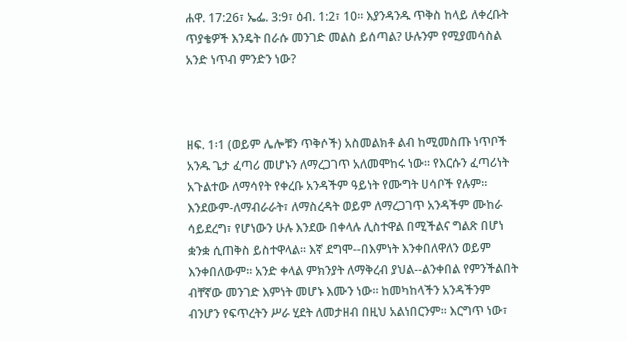ሐዋ. 17:26፣ ኤፌ. 3:9፣ ዕብ. 1:2፣ 10። እያንዳንዱ ጥቅስ ከላይ ለቀረቡት ጥያቄዎች እንዴት በራሱ መንገድ መልስ ይሰጣል? ሁሉንም የሚያመሳስል አንድ ነጥብ ምንድን ነው?



ዘፍ. 1፡1 (ወይም ሌሎቹን ጥቅሶች) አስመልክቶ ልብ ከሚመስጡ ነጥቦች አንዱ ጌታ ፈጣሪ መሆኑን ለማረጋገጥ አለመሞከሩ ነው። የእርሱን ፈጣሪነት አጉልተው ለማሳየት የቀረቡ አንዳችም ዓይነት የሙግት ሀሳቦች የሉም። እንደውም-ለማብራራት፣ ለማስረዳት ወይም ለማረጋገጥ አንዳችም ሙከራ ሳይደረግ፣ የሆነውን ሁሉ እንደው በቀላሉ ሊስተዋል በሚችልና ግልጽ በሆነ ቋንቋ ሲጠቅስ ይስተዋላል። እኛ ደግሞ--በእምነት እንቀበለዋለን ወይም እንቀበለውም። አንድ ቀላል ምክንያት ለማቅረብ ያህል--ልንቀበል የምንችልበት ብቸኛው መንገድ እምነት መሆኑ እሙን ነው። ከመካከላችን አንዳችንም ብንሆን የፍጥረትን ሥራ ሂደት ለመታዘብ በዚህ አልነበርንም። እርግጥ ነው፣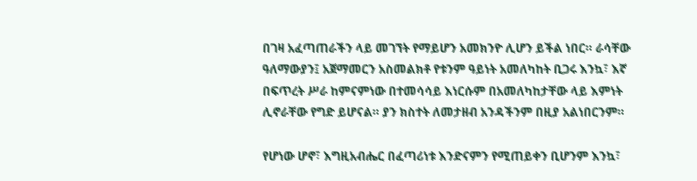በገዛ አፈጣጠራችን ላይ መገኘት የማይሆን አመክንዮ ሊሆን ይችል ነበር። ራሳቸው ዓለማውያን፤ አጀማመርን አስመልክቶ የቱንም ዓይነት አመለካከት ቢጋሩ እንኳ፣ እኛ በፍጥረት ሥራ ከምናምነው በተመሳሳይ እነርሱም በአመለካከታቸው ላይ እምነት ሊኖራቸው የግድ ይሆናል። ያን ክስተት ለመታዘብ አንዳችንም በዚያ አልነበርንም።

የሆነው ሆኖ፣ እግዚአብሔር በፈጣሪነቱ እንድናምን የሚጠይቀን ቢሆንም እንኳ፣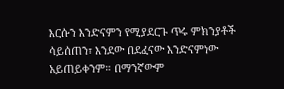እርሱን እንድናምን የሚያደርጉ ጥሩ ምክንያቶች ሳይሰጠን፣ እንደው በደፈናው እንድናምነው አይጠይቀንም። በማንኛውም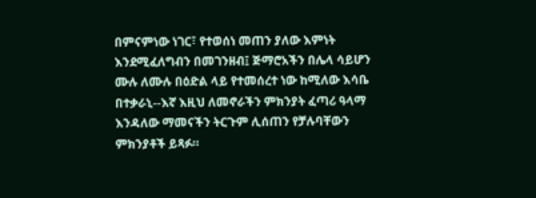በምናምነው ነገር፣ የተወሰነ መጠን ያለው እምነት እንደሚፈለግብን በመገንዘብ፤ ጅማሮአችን በሌላ ሳይሆን ሙሉ ለሙሉ በዕድል ላይ የተመሰረተ ነው ከሚለው እሳቤ በተቃራኒ--እኛ እዚህ ለመኖራችን ምክንያት ፈጣሪ ዓላማ እንዳለው ማመናችን ትርጉም ሊሰጠን የቻሉባቸውን ምክንያቶች ይጻፉ።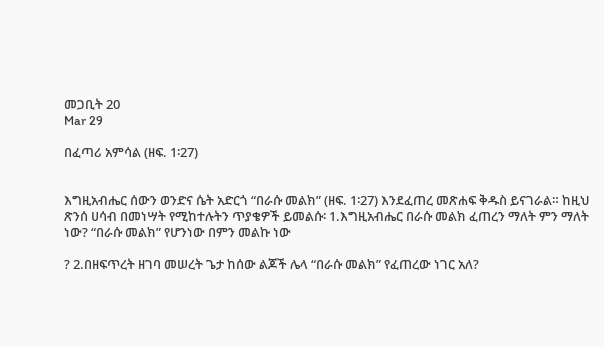መጋቢት 20
Mar 29

በፈጣሪ አምሳል (ዘፍ. 1፡27)


እግዚአብሔር ሰውን ወንድና ሴት አድርጎ “በራሱ መልክ” (ዘፍ. 1፡27) እንደፈጠረ መጽሐፍ ቅዱስ ይናገራል። ከዚህ ጽንሰ ሀሳብ በመነሣት የሚከተሉትን ጥያቄዎች ይመልሱ፡ 1.እግዚአብሔር በራሱ መልክ ፈጠረን ማለት ምን ማለት ነው? “በራሱ መልክ” የሆንነው በምን መልኩ ነው

? 2.በዘፍጥረት ዘገባ መሠረት ጌታ ከሰው ልጆች ሌላ “በራሱ መልክ” የፈጠረው ነገር አለ?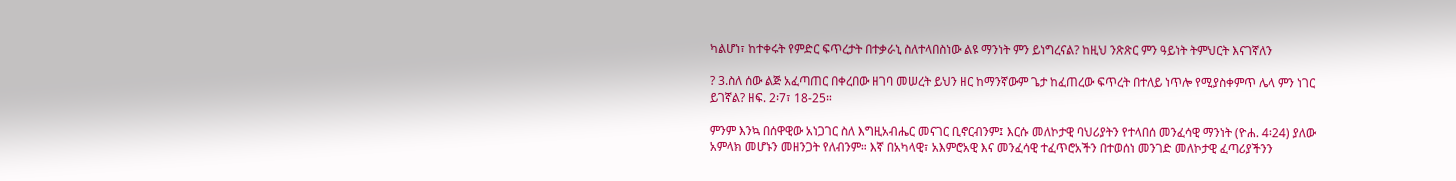ካልሆነ፣ ከተቀሩት የምድር ፍጥረታት በተቃራኒ ስለተላበስነው ልዩ ማንነት ምን ይነግረናል? ከዚህ ንጽጽር ምን ዓይነት ትምህርት እናገኛለን

? 3.ስለ ሰው ልጅ አፈጣጠር በቀረበው ዘገባ መሠረት ይህን ዘር ከማንኛውም ጌታ ከፈጠረው ፍጥረት በተለይ ነጥሎ የሚያስቀምጥ ሌላ ምን ነገር ይገኛል? ዘፍ. 2፡7፣ 18-25።

ምንም እንኳ በሰዋዊው አነጋገር ስለ እግዚአብሔር መናገር ቢኖርብንም፤ እርሱ መለኮታዊ ባህሪያትን የተላበሰ መንፈሳዊ ማንነት (ዮሐ. 4፡24) ያለው አምላክ መሆኑን መዘንጋት የለብንም። እኛ በአካላዊ፣ አእምሮአዊ እና መንፈሳዊ ተፈጥሮአችን በተወሰነ መንገድ መለኮታዊ ፈጣሪያችንን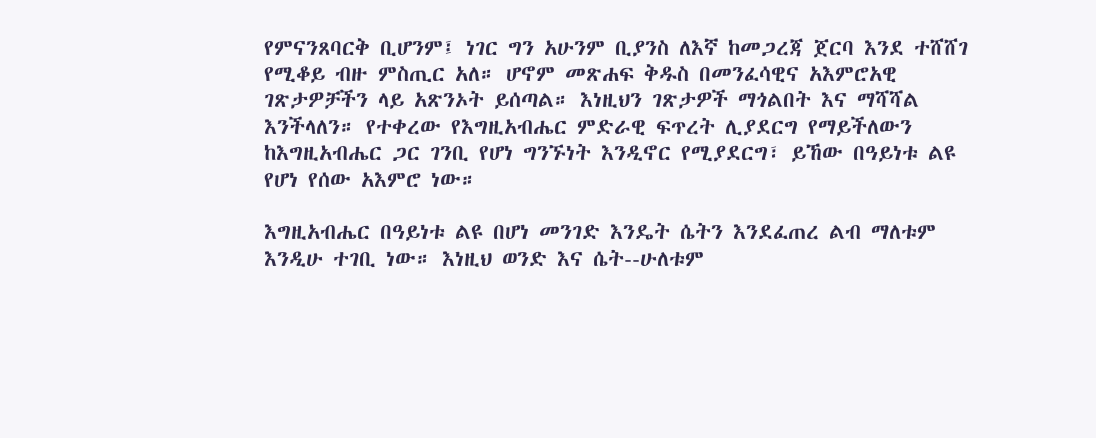የምናንጸባርቅ ቢሆንም፤ ነገር ግን አሁንም ቢያንስ ለእኛ ከመጋረጃ ጀርባ እንደ ተሸሸገ የሚቆይ ብዙ ምስጢር አለ። ሆኖም መጽሐፍ ቅዱስ በመንፈሳዊና አእምሮአዊ ገጽታዎቻችን ላይ አጽንኦት ይሰጣል። እነዚህን ገጽታዎች ማጎልበት እና ማሻሻል እንችላለን። የተቀረው የእግዚአብሔር ምድራዊ ፍጥረት ሊያደርግ የማይችለውን ከእግዚአብሔር ጋር ገንቢ የሆነ ግንኙነት እንዲኖር የሚያደርግ፣ ይኸው በዓይነቱ ልዩ የሆነ የሰው አእምሮ ነው።

እግዚአብሔር በዓይነቱ ልዩ በሆነ መንገድ እንዴት ሴትን እንደፈጠረ ልብ ማለቱም እንዲሁ ተገቢ ነው። እነዚህ ወንድ እና ሴት--ሁለቱም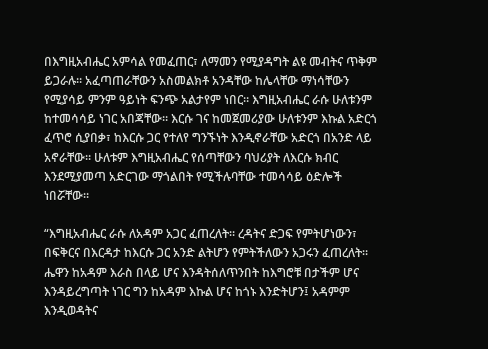በእግዚአብሔር አምሳል የመፈጠር፣ ለማመን የሚያዳግት ልዩ መብትና ጥቅም ይጋራሉ። አፈጣጠራቸውን አስመልክቶ አንዳቸው ከሌላቸው ማነሳቸውን የሚያሳይ ምንም ዓይነት ፍንጭ አልታየም ነበር። እግዚአብሔር ራሱ ሁለቱንም ከተመሳሳይ ነገር አበጃቸው። እርሱ ገና ከመጀመሪያው ሁለቱንም እኩል አድርጎ ፈጥሮ ሲያበቃ፣ ከእርሱ ጋር የተለየ ግንኙነት እንዲኖራቸው አድርጎ በአንድ ላይ አኖራቸው። ሁለቱም እግዚአብሔር የሰጣቸውን ባህሪያት ለእርሱ ክብር እንደሚያመጣ አድርገው ማጎልበት የሚችሉባቸው ተመሳሳይ ዕድሎች ነበሯቸው።

“እግዚአብሔር ራሱ ለአዳም አጋር ፈጠረለት። ረዳትና ድጋፍ የምትሆነውን፣ በፍቅርና በእርዳታ ከእርሱ ጋር አንድ ልትሆን የምትችለውን አጋሩን ፈጠረለት። ሔዋን ከአዳም እራስ በላይ ሆና እንዳትሰለጥንበት ከእግሮቹ በታችም ሆና እንዳይረግጣት ነገር ግን ከአዳም እኩል ሆና ከጎኑ እንድትሆን፤ አዳምም እንዲወዳትና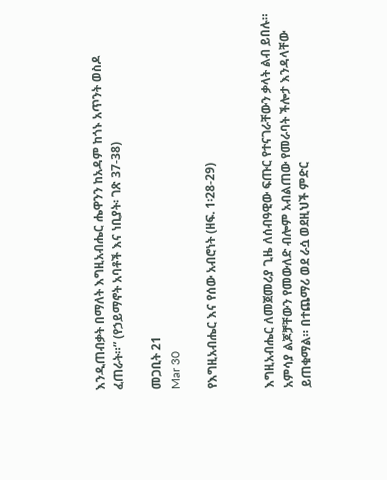እንዲጠብቃት በማለት እግዚአብሔር ሔዋንን ከአዳም ከጎኑ አጥንት ወስዶ ፈጠራት።” (የኃይማኖት አባቶች እና ነቢያት፡ ገጽ 37-38)

መጋቢት 21
Mar 30

የእግዚአብሔር እና የሰው አብሮነት (ዘፍ. 1፡28-29)


እግዚአብሔር ለመጀመሪያ ጊዜ ለሰብዓዊው ፍጡር የተናገራቸውን ቃላት ልብ ይበሉ። አምሳያ ልጆቻቸውን የመውለድ ብሎም አብልጠው የመራባት ችሎታ እንዳላቸው ይጠቁማል። በተጨማሪ ወደ ራሷ ወደዚህች ምድር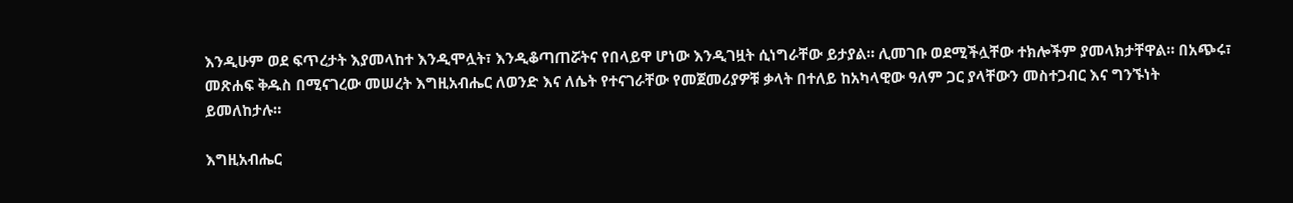እንዲሁም ወደ ፍጥረታት እያመላከተ እንዲሞሏት፣ እንዲቆጣጠሯትና የበላይዋ ሆነው እንዲገዟት ሲነግራቸው ይታያል። ሊመገቡ ወደሚችሏቸው ተክሎችም ያመላክታቸዋል። በአጭሩ፣ መጽሐፍ ቅዱስ በሚናገረው መሠረት እግዚአብሔር ለወንድ እና ለሴት የተናገራቸው የመጀመሪያዎቹ ቃላት በተለይ ከአካላዊው ዓለም ጋር ያላቸውን መስተጋብር እና ግንኙነት ይመለከታሉ።

እግዚአብሔር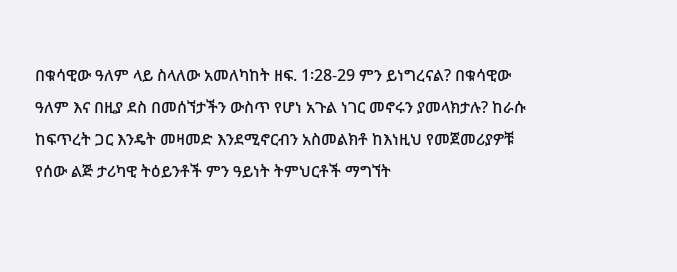በቁሳዊው ዓለም ላይ ስላለው አመለካከት ዘፍ. 1፡28-29 ምን ይነግረናል? በቁሳዊው ዓለም እና በዚያ ደስ በመሰኘታችን ውስጥ የሆነ አጉል ነገር መኖሩን ያመላክታሉ? ከራሱ ከፍጥረት ጋር እንዴት መዛመድ እንደሚኖርብን አስመልክቶ ከእነዚህ የመጀመሪያዎቹ የሰው ልጅ ታሪካዊ ትዕይንቶች ምን ዓይነት ትምህርቶች ማግኘት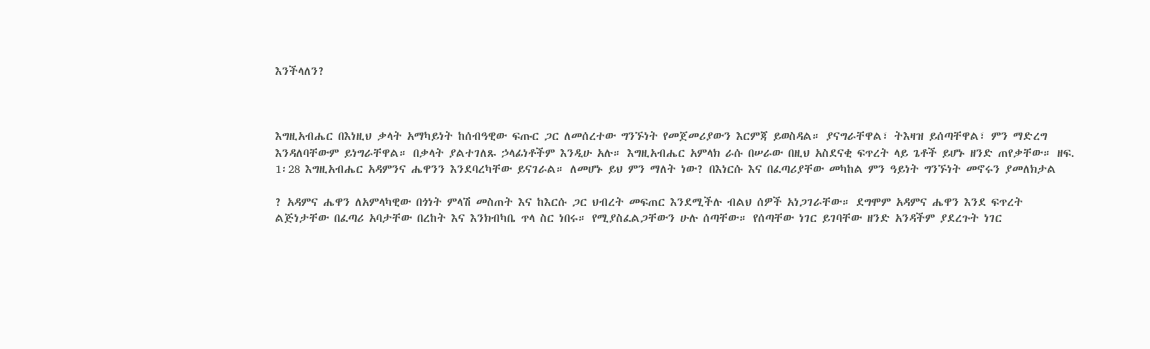እንችላለን?



እግዚአብሔር በእነዚህ ቃላት አማካይነት ከሰብዓዊው ፍጡር ጋር ለመሰረተው ግንኙነት የመጀመሪያውን እርምጃ ይወስዳል። ያናግራቸዋል፣ ትእዛዝ ይሰጣቸዋል፣ ምን ማድረግ እንዳለባቸውም ይነግራቸዋል። በቃላት ያልተገለጹ ኃላፊነቶችም እንዲሁ አሉ። እግዚአብሔር አምላክ ራሱ በሠራው በዚህ አስደናቂ ፍጥረት ላይ ጌቶች ይሆኑ ዘንድ ጠየቃቸው። ዘፍ. 1፡28 እግዚአብሔር አዳምንና ሔዋንን እንደባረካቸው ይናገራል። ለመሆኑ ይህ ምን ማለት ነው? በእነርሱ እና በፈጣሪያቸው መካከል ምን ዓይነት ግንኙነት መኖሩን ያመለክታል

? አዳምና ሔዋን ለአምላካዊው በጎነት ምላሽ መስጠት እና ከእርሱ ጋር ህብረት መፍጠር እንደሚችሉ ብልህ ሰዎች አነጋገራቸው። ደግሞም አዳምና ሔዋን እንደ ፍጥረት ልጅነታቸው በፈጣሪ አባታቸው በረከት እና እንክብካቤ ጥላ ስር ነበሩ። የሚያስፈልጋቸውን ሁሉ ሰጣቸው። የሰጣቸው ነገር ይገባቸው ዘንድ አንዳችም ያደረጉት ነገር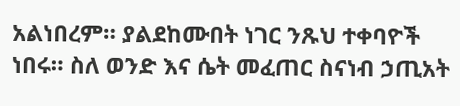አልነበረም። ያልደከሙበት ነገር ንጹህ ተቀባዮች ነበሩ። ስለ ወንድ እና ሴት መፈጠር ስናነብ ኃጢአት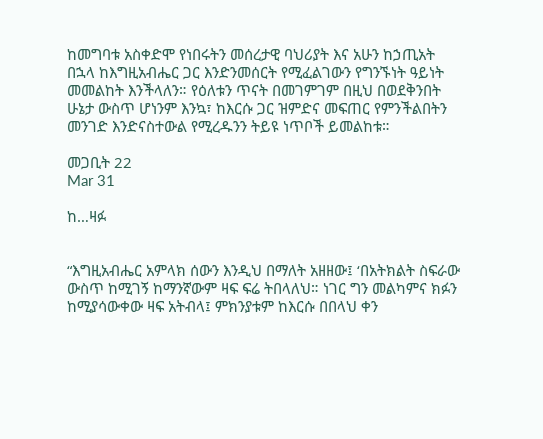ከመግባቱ አስቀድሞ የነበሩትን መሰረታዊ ባህሪያት እና አሁን ከኃጢአት በኋላ ከእግዚአብሔር ጋር እንድንመሰርት የሚፈልገውን የግንኙነት ዓይነት መመልከት እንችላለን። የዕለቱን ጥናት በመገምገም በዚህ በወደቅንበት ሁኔታ ውስጥ ሆነንም እንኳ፣ ከእርሱ ጋር ዝምድና መፍጠር የምንችልበትን መንገድ እንድናስተውል የሚረዱንን ትይዩ ነጥቦች ይመልከቱ።

መጋቢት 22
Mar 31

ከ…ዛፉ


“እግዚአብሔር አምላክ ሰውን እንዲህ በማለት አዘዘው፤ ‘በአትክልት ስፍራው ውስጥ ከሚገኝ ከማንኛውም ዛፍ ፍሬ ትበላለህ። ነገር ግን መልካምና ክፉን ከሚያሳውቀው ዛፍ አትብላ፤ ምክንያቱም ከእርሱ በበላህ ቀን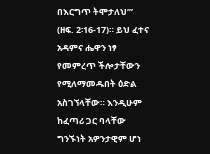በእርግጥ ትሞታለህ’” (ዘፍ. 2፡16-17)። ይህ ፈተና አዳምና ሔዋን ነፃ የመምረጥ ችሎታቸውን የሚለማመዱበት ዕድል አስገኘላቸው። እንዲሁም ከፈጣሪ ጋር ባላቸው ግንኙነት አዎንታዊም ሆነ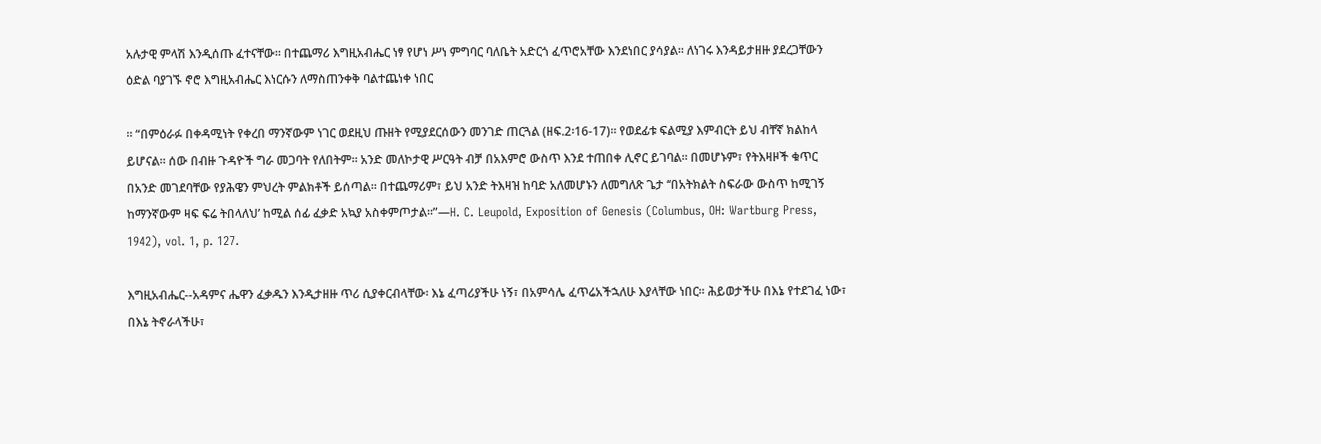አሉታዊ ምላሽ እንዲሰጡ ፈተናቸው። በተጨማሪ እግዚአብሔር ነፃ የሆነ ሥነ ምግባር ባለቤት አድርጎ ፈጥሮአቸው እንደነበር ያሳያል። ለነገሩ እንዳይታዘዙ ያደረጋቸውን ዕድል ባያገኙ ኖሮ እግዚአብሔር እነርሱን ለማስጠንቀቅ ባልተጨነቀ ነበር

። “በምዕራፉ በቀዳሚነት የቀረበ ማንኛውም ነገር ወደዚህ ጡዘት የሚያደርሰውን መንገድ ጠርጓል (ዘፍ.2፡16-17)። የወደፊቱ ፍልሚያ እምብርት ይህ ብቸኛ ክልከላ ይሆናል። ሰው በብዙ ጉዳዮች ግራ መጋባት የለበትም። አንድ መለኮታዊ ሥርዓት ብቻ በአእምሮ ውስጥ እንደ ተጠበቀ ሊኖር ይገባል። በመሆኑም፣ የትእዛዞች ቁጥር በአንድ መገደባቸው የያሕዌን ምህረት ምልክቶች ይሰጣል። በተጨማሪም፣ ይህ አንድ ትእዛዝ ከባድ አለመሆኑን ለመግለጽ ጌታ ‘‘በአትክልት ስፍራው ውስጥ ከሚገኝ ከማንኛውም ዛፍ ፍሬ ትበላለህ’ ከሚል ሰፊ ፈቃድ አኳያ አስቀምጦታል።”—H. C. Leupold, Exposition of Genesis (Columbus, OH: Wartburg Press, 1942), vol. 1, p. 127.

እግዚአብሔር--አዳምና ሔዋን ፈቃዱን እንዲታዘዙ ጥሪ ሲያቀርብላቸው፡ እኔ ፈጣሪያችሁ ነኝ፣ በአምሳሌ ፈጥሬአችኋለሁ እያላቸው ነበር። ሕይወታችሁ በእኔ የተደገፈ ነው፣ በእኔ ትኖራላችሁ፣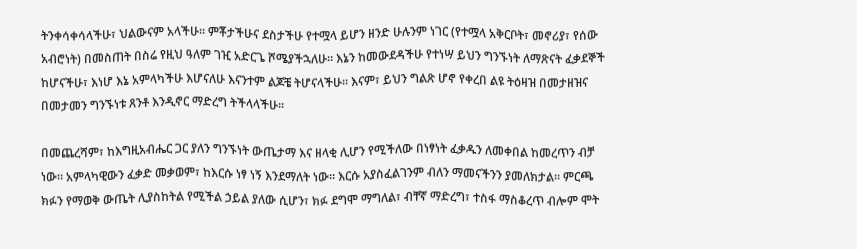ትንቀሳቀሳላችሁ፣ ህልውናም አላችሁ። ምቾታችሁና ደስታችሁ የተሟላ ይሆን ዘንድ ሁሉንም ነገር (የተሟላ አቅርቦት፣ መኖሪያ፣ የሰው አብሮነት) በመስጠት በስሬ የዚህ ዓለም ገዢ አድርጌ ሾሜያችኋለሁ። እኔን ከመውደዳችሁ የተነሣ ይህን ግንኙነት ለማጽናት ፈቃደኞች ከሆናችሁ፣ እነሆ እኔ አምላካችሁ እሆናለሁ እናንተም ልጆቼ ትሆናላችሁ። እናም፣ ይህን ግልጽ ሆኖ የቀረበ ልዩ ትዕዛዝ በመታዘዝና በመታመን ግንኙነቱ ጸንቶ እንዲኖር ማድረግ ትችላላችሁ።

በመጨረሻም፣ ከእግዚአብሔር ጋር ያለን ግንኙነት ውጤታማ እና ዘላቂ ሊሆን የሚችለው በነፃነት ፈቃዱን ለመቀበል ከመረጥን ብቻ ነው። አምላካዊውን ፈቃድ መቃወም፣ ከእርሱ ነፃ ነኝ እንደማለት ነው። እርሱ አያስፈልገንም ብለን ማመናችንን ያመለክታል። ምርጫ ክፉን የማወቅ ውጤት ሊያስከትል የሚችል ኃይል ያለው ሲሆን፣ ክፉ ደግሞ ማግለል፣ ብቸኛ ማድረግ፣ ተስፋ ማስቆረጥ ብሎም ሞት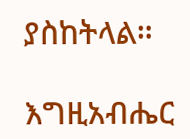ያስከትላል።

እግዚአብሔር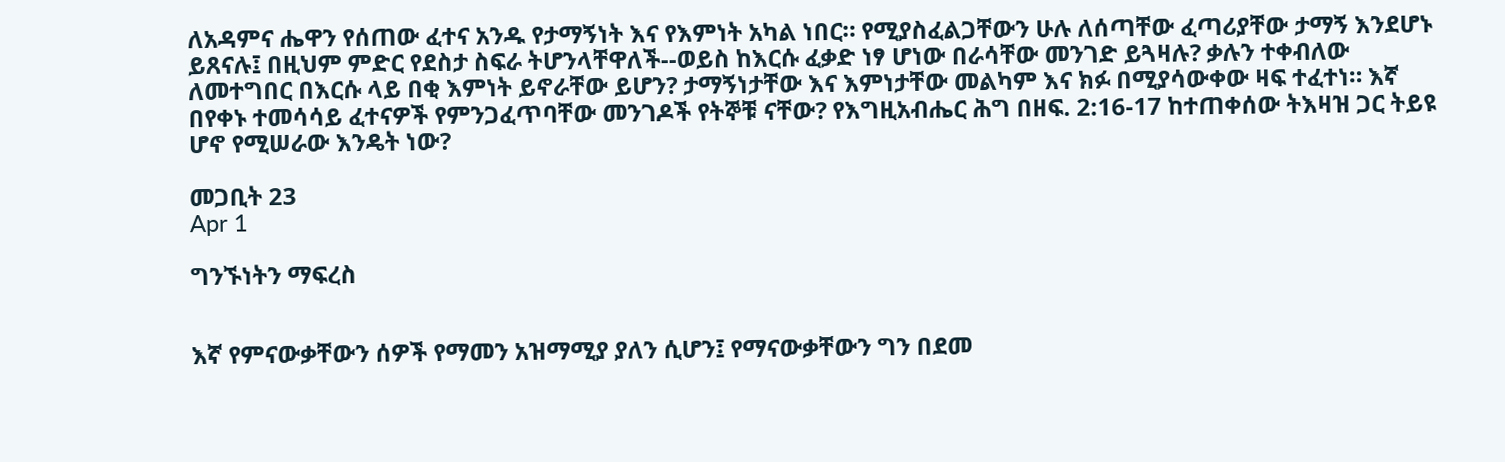ለአዳምና ሔዋን የሰጠው ፈተና አንዱ የታማኝነት እና የእምነት አካል ነበር። የሚያስፈልጋቸውን ሁሉ ለሰጣቸው ፈጣሪያቸው ታማኝ እንደሆኑ ይጸናሉ፤ በዚህም ምድር የደስታ ስፍራ ትሆንላቸዋለች--ወይስ ከእርሱ ፈቃድ ነፃ ሆነው በራሳቸው መንገድ ይጓዛሉ? ቃሉን ተቀብለው ለመተግበር በእርሱ ላይ በቂ እምነት ይኖራቸው ይሆን? ታማኝነታቸው እና እምነታቸው መልካም እና ክፉ በሚያሳውቀው ዛፍ ተፈተነ። እኛ በየቀኑ ተመሳሳይ ፈተናዎች የምንጋፈጥባቸው መንገዶች የትኞቹ ናቸው? የእግዚአብሔር ሕግ በዘፍ. 2:16-17 ከተጠቀሰው ትእዛዝ ጋር ትይዩ ሆኖ የሚሠራው እንዴት ነው?

መጋቢት 23
Apr 1

ግንኙነትን ማፍረስ


እኛ የምናውቃቸውን ሰዎች የማመን አዝማሚያ ያለን ሲሆን፤ የማናውቃቸውን ግን በደመ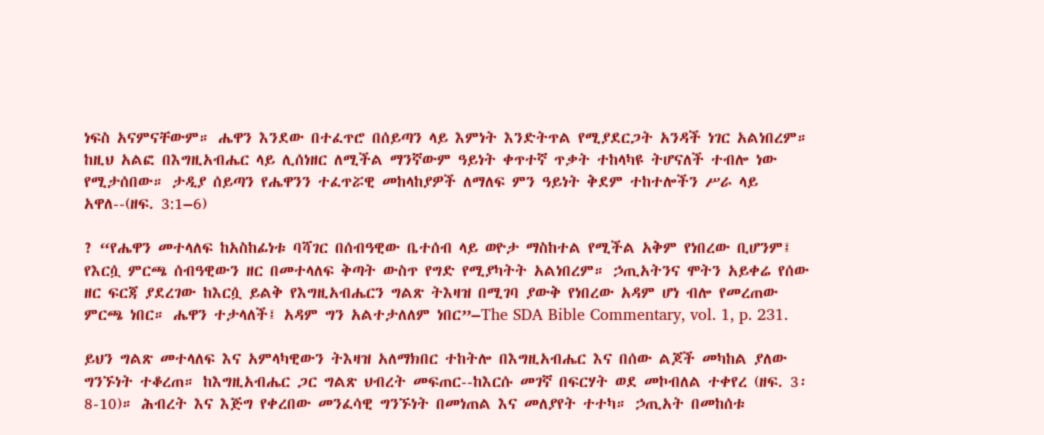ነፍስ አናምናቸውም። ሔዋን እንደው በተፈጥሮ በሰይጣን ላይ እምነት እንድትጥል የሚያደርጋት አንዳች ነገር አልነበረም። ከዚህ አልፎ በእግዚአብሔር ላይ ሊሰነዘር ለሚችል ማንኛውም ዓይነት ቀጥተኛ ጥቃት ተከላካዩ ትሆናለች ተብሎ ነው የሚታሰበው። ታዲያ ሰይጣን የሔዋንን ተፈጥሯዊ መከላከያዎች ለማለፍ ምን ዓይነት ቅደም ተከተሎችን ሥራ ላይ አዋለ--(ዘፍ. 3:1–6)

? “የሔዋን መተላለፍ ከአስከፊነቱ ባሻገር በሰብዓዊው ቤተሰብ ላይ ወዮታ ማስከተል የሚችል አቅም የነበረው ቢሆንም፤ የእርሷ ምርጫ ሰብዓዊውን ዘር በመተላለፍ ቅጣት ውስጥ የግድ የሚያካትት አልነበረም። ኃጢአትንና ሞትን አይቀሬ የሰው ዘር ፍርጃ ያደረገው ከእርሷ ይልቅ የእግዚአብሔርን ግልጽ ትእዛዝ በሚገባ ያውቅ የነበረው አዳም ሆነ ብሎ የመረጠው ምርጫ ነበር። ሔዋን ተታላለች፤ አዳም ግን አልተታለለም ነበር”–The SDA Bible Commentary, vol. 1, p. 231.

ይህን ግልጽ መተላለፍ እና አምላካዊውን ትእዛዝ አለማክበር ተከትሎ በእግዚአብሔር እና በሰው ልጆች መካከል ያለው ግንኙነት ተቆረጠ። ከእግዚአብሔር ጋር ግልጽ ህብረት መፍጠር--ከእርሱ መገኛ በፍርሃት ወደ መኮብለል ተቀየረ (ዘፍ. 3፡8-10)። ሕብረት እና እጅግ የቀረበው መንፈሳዊ ግንኙነት በመነጠል እና መለያየት ተተካ። ኃጢአት በመከሰቱ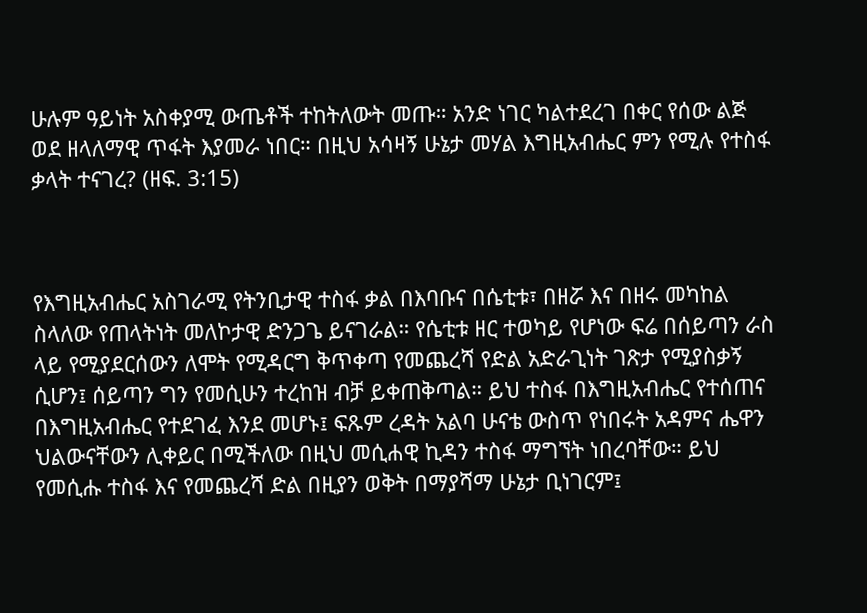ሁሉም ዓይነት አስቀያሚ ውጤቶች ተከትለውት መጡ። አንድ ነገር ካልተደረገ በቀር የሰው ልጅ ወደ ዘላለማዊ ጥፋት እያመራ ነበር። በዚህ አሳዛኝ ሁኔታ መሃል እግዚአብሔር ምን የሚሉ የተስፋ ቃላት ተናገረ? (ዘፍ. 3:15)



የእግዚአብሔር አስገራሚ የትንቢታዊ ተስፋ ቃል በእባቡና በሴቲቱ፣ በዘሯ እና በዘሩ መካከል ስላለው የጠላትነት መለኮታዊ ድንጋጌ ይናገራል። የሴቲቱ ዘር ተወካይ የሆነው ፍሬ በሰይጣን ራስ ላይ የሚያደርሰውን ለሞት የሚዳርግ ቅጥቀጣ የመጨረሻ የድል አድራጊነት ገጽታ የሚያስቃኝ ሲሆን፤ ሰይጣን ግን የመሲሁን ተረከዝ ብቻ ይቀጠቅጣል። ይህ ተስፋ በእግዚአብሔር የተሰጠና በእግዚአብሔር የተደገፈ እንደ መሆኑ፤ ፍጹም ረዳት አልባ ሁናቴ ውስጥ የነበሩት አዳምና ሔዋን ህልውናቸውን ሊቀይር በሚችለው በዚህ መሲሐዊ ኪዳን ተስፋ ማግኘት ነበረባቸው። ይህ የመሲሑ ተስፋ እና የመጨረሻ ድል በዚያን ወቅት በማያሻማ ሁኔታ ቢነገርም፤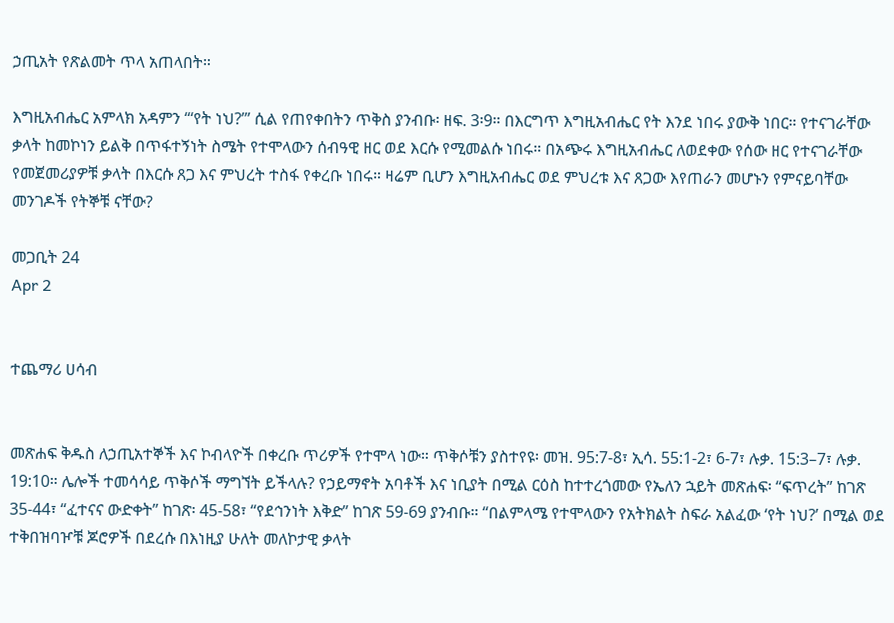ኃጢአት የጽልመት ጥላ አጠላበት።

እግዚአብሔር አምላክ አዳምን “‘የት ነህ?’” ሲል የጠየቀበትን ጥቅስ ያንብቡ፡ ዘፍ. 3፡9። በእርግጥ እግዚአብሔር የት እንደ ነበሩ ያውቅ ነበር። የተናገራቸው ቃላት ከመኮነን ይልቅ በጥፋተኝነት ስሜት የተሞላውን ሰብዓዊ ዘር ወደ እርሱ የሚመልሱ ነበሩ። በአጭሩ እግዚአብሔር ለወደቀው የሰው ዘር የተናገራቸው የመጀመሪያዎቹ ቃላት በእርሱ ጸጋ እና ምህረት ተስፋ የቀረቡ ነበሩ። ዛሬም ቢሆን እግዚአብሔር ወደ ምህረቱ እና ጸጋው እየጠራን መሆኑን የምናይባቸው መንገዶች የትኞቹ ናቸው?

መጋቢት 24
Apr 2


ተጨማሪ ሀሳብ


መጽሐፍ ቅዱስ ለኃጢአተኞች እና ኮብላዮች በቀረቡ ጥሪዎች የተሞላ ነው። ጥቅሶቹን ያስተየዩ፡ መዝ. 95:7-8፣ ኢሳ. 55:1-2፣ 6-7፣ ሉቃ. 15:3–7፣ ሉቃ. 19:10። ሌሎች ተመሳሳይ ጥቅሶች ማግኘት ይችላሉ? የኃይማኖት አባቶች እና ነቢያት በሚል ርዕስ ከተተረጎመው የኤለን ኋይት መጽሐፍ፡ “ፍጥረት” ከገጽ 35-44፣ “ፈተናና ውድቀት” ከገጽ፡ 45-58፣ “የደኅንነት እቅድ” ከገጽ 59-69 ያንብቡ። “በልምላሜ የተሞላውን የአትክልት ስፍራ አልፈው ‘የት ነህ?’ በሚል ወደ ተቅበዝባዦቹ ጆሮዎች በደረሱ በእነዚያ ሁለት መለኮታዊ ቃላት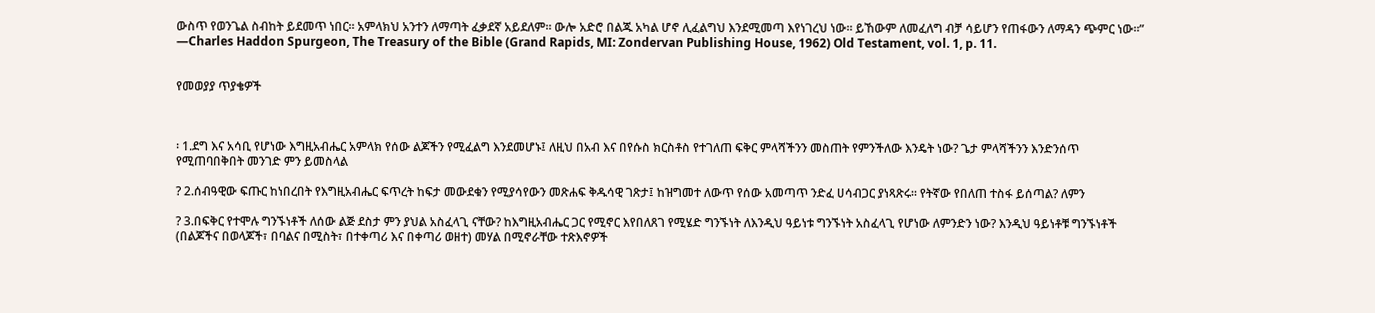ውስጥ የወንጌል ስብከት ይደመጥ ነበር። አምላክህ አንተን ለማጣት ፈቃደኛ አይደለም። ውሎ አድሮ በልጁ አካል ሆኖ ሊፈልግህ እንደሚመጣ እየነገረህ ነው። ይኸውም ለመፈለግ ብቻ ሳይሆን የጠፋውን ለማዳን ጭምር ነው።” —Charles Haddon Spurgeon, The Treasury of the Bible (Grand Rapids, MI: Zondervan Publishing House, 1962) Old Testament, vol. 1, p. 11.


የመወያያ ጥያቄዎች



፡ 1.ደግ እና አሳቢ የሆነው እግዚአብሔር አምላክ የሰው ልጆችን የሚፈልግ እንደመሆኑ፤ ለዚህ በአብ እና በየሱስ ክርስቶስ የተገለጠ ፍቅር ምላሻችንን መስጠት የምንችለው እንዴት ነው? ጌታ ምላሻችንን እንድንሰጥ የሚጠባበቅበት መንገድ ምን ይመስላል

? 2.ሰብዓዊው ፍጡር ከነበረበት የእግዚአብሔር ፍጥረት ከፍታ መውደቁን የሚያሳየውን መጽሐፍ ቅዱሳዊ ገጽታ፤ ከዝግመተ ለውጥ የሰው አመጣጥ ንድፈ ሀሳብጋር ያነጻጽሩ። የትኛው የበለጠ ተስፋ ይሰጣል? ለምን

? 3.በፍቅር የተሞሉ ግንኙነቶች ለሰው ልጅ ደስታ ምን ያህል አስፈላጊ ናቸው? ከእግዚአብሔር ጋር የሚኖር እየበለጸገ የሚሄድ ግንኙነት ለእንዲህ ዓይነቱ ግንኙነት አስፈላጊ የሆነው ለምንድን ነው? እንዲህ ዓይነቶቹ ግንኙነቶች (በልጆችና በወላጆች፣ በባልና በሚስት፣ በተቀጣሪ እና በቀጣሪ ወዘተ) መሃል በሚኖራቸው ተጽእኖዎች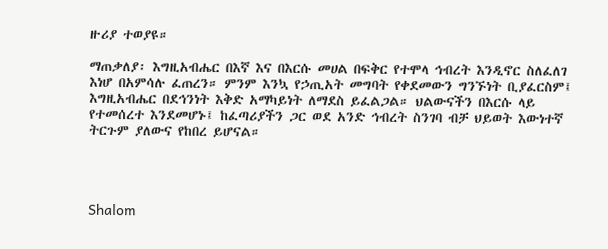ዙሪያ ተወያዩ።

ማጠቃለያ፡ እግዚአብሔር በእኛ እና በእርሱ መሀል በፍቅር የተሞላ ኅብረት እንዲኖር ስለፈለገ እነሆ በአምሳሉ ፈጠረን። ምንም እንኳ የኃጢአት መግባት የቀደመውን ግንኙነት ቢያፈርስም፤ እግዚአብሔር በደኅንነት እቅድ አማካይነት ለማደስ ይፈልጋል። ህልውናችን በእርሱ ላይ የተመሰረተ እንደመሆኑ፤ ከፈጣሪያችን ጋር ወደ አንድ ኅብረት ስንገባ ብቻ ህይወት እውነተኛ ትርጉም ያለውና የከበረ ይሆናል።




Shalom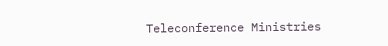Teleconference Ministries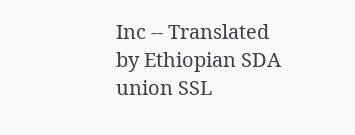Inc -- Translated by Ethiopian SDA union SSL